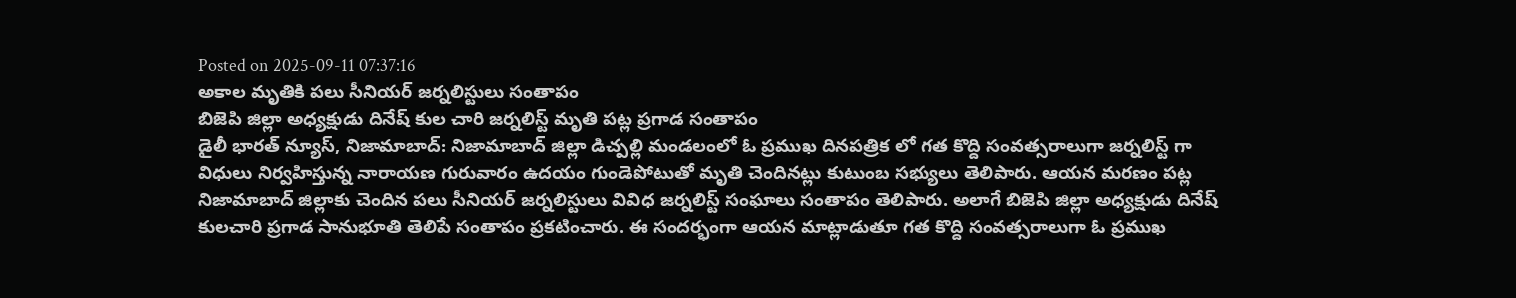Posted on 2025-09-11 07:37:16
అకాల మృతికి పలు సీనియర్ జర్నలిస్టులు సంతాపం
బిజెపి జిల్లా అధ్యక్షుడు దినేష్ కుల చారి జర్నలిస్ట్ మృతి పట్ల ప్రగాడ సంతాపం
డైలీ భారత్ న్యూస్, నిజామాబాద్: నిజామాబాద్ జిల్లా డిచ్పల్లి మండలంలో ఓ ప్రముఖ దినపత్రిక లో గత కొద్ది సంవత్సరాలుగా జర్నలిస్ట్ గా విధులు నిర్వహిస్తున్న నారాయణ గురువారం ఉదయం గుండెపోటుతో మృతి చెందినట్లు కుటుంబ సభ్యులు తెలిపారు. ఆయన మరణం పట్ల నిజామాబాద్ జిల్లాకు చెందిన పలు సీనియర్ జర్నలిస్టులు వివిధ జర్నలిస్ట్ సంఘాలు సంతాపం తెలిపారు. అలాగే బిజెపి జిల్లా అధ్యక్షుడు దినేష్ కులచారి ప్రగాడ సానుభూతి తెలిపే సంతాపం ప్రకటించారు. ఈ సందర్భంగా ఆయన మాట్లాడుతూ గత కొద్ది సంవత్సరాలుగా ఓ ప్రముఖ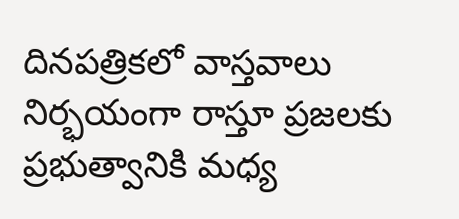దినపత్రికలో వాస్తవాలు నిర్భయంగా రాస్తూ ప్రజలకు ప్రభుత్వానికి మధ్య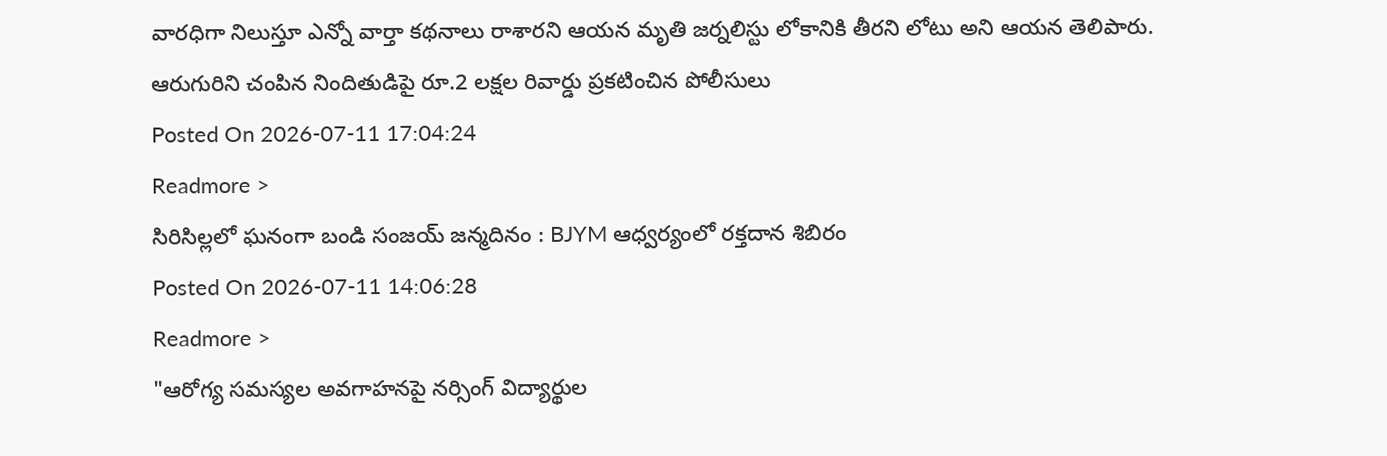వారధిగా నిలుస్తూ ఎన్నో వార్తా కథనాలు రాశారని ఆయన మృతి జర్నలిస్టు లోకానికి తీరని లోటు అని ఆయన తెలిపారు.
ఆరుగురిని చంపిన నిందితుడిపై రూ.2 లక్షల రివార్డు ప్రకటించిన పోలీసులు
Posted On 2026-07-11 17:04:24
Readmore >
సిరిసిల్లలో ఘనంగా బండి సంజయ్ జన్మదినం : BJYM ఆధ్వర్యంలో రక్తదాన శిబిరం
Posted On 2026-07-11 14:06:28
Readmore >
"ఆరోగ్య సమస్యల అవగాహనపై నర్సింగ్ విద్యార్థుల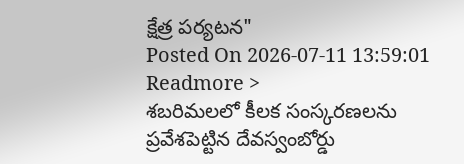క్షేత్ర పర్యటన"
Posted On 2026-07-11 13:59:01
Readmore >
శబరిమలలో కీలక సంస్కరణలను ప్రవేశపెట్టిన దేవస్వంబోర్డు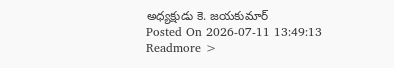అధ్యక్షుడు కె. జయకుమార్
Posted On 2026-07-11 13:49:13
Readmore >